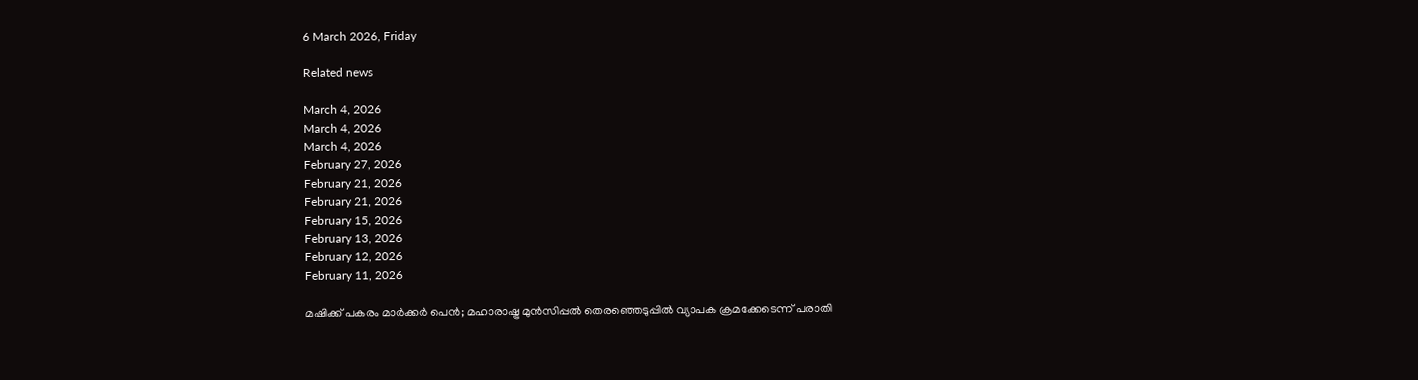6 March 2026, Friday

Related news

March 4, 2026
March 4, 2026
March 4, 2026
February 27, 2026
February 21, 2026
February 21, 2026
February 15, 2026
February 13, 2026
February 12, 2026
February 11, 2026

മഷിക്ക് പകരം മാർക്കർ പെൻ; മഹാരാഷ്ട്ര മുൻസിപ്പൽ തെരഞ്ഞെടുപ്പിൽ വ്യാപക ക്രമക്കേടെന്ന് പരാതി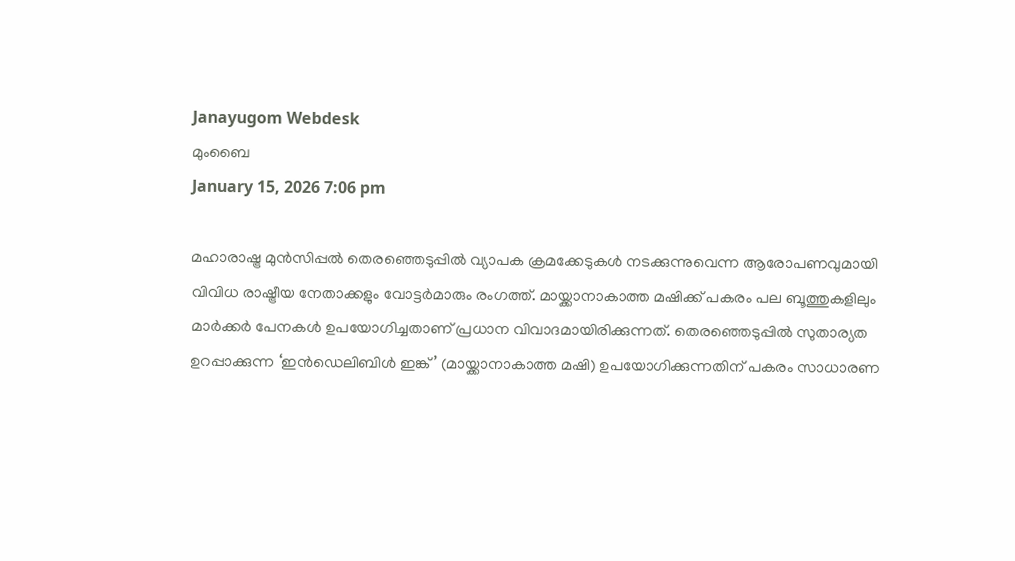Janayugom Webdesk
മുംബൈ
January 15, 2026 7:06 pm

മഹാരാഷ്ട്ര മുൻസിപ്പൽ തെരഞ്ഞെടുപ്പിൽ വ്യാപക ക്രമക്കേടുകൾ നടക്കുന്നുവെന്ന ആരോപണവുമായി വിവിധ രാഷ്ട്രീയ നേതാക്കളും വോട്ടർമാരും രംഗത്ത്. മായ്ക്കാനാകാത്ത മഷിക്ക് പകരം പല ബൂത്തുകളിലും മാർക്കർ പേനകൾ ഉപയോഗിച്ചതാണ് പ്രധാന വിവാദമായിരിക്കുന്നത്. തെരഞ്ഞെടുപ്പിൽ സുതാര്യത ഉറപ്പാക്കുന്ന ‘ഇൻഡെലിബിൾ ഇങ്ക്’ (മായ്ക്കാനാകാത്ത മഷി) ഉപയോഗിക്കുന്നതിന് പകരം സാധാരണ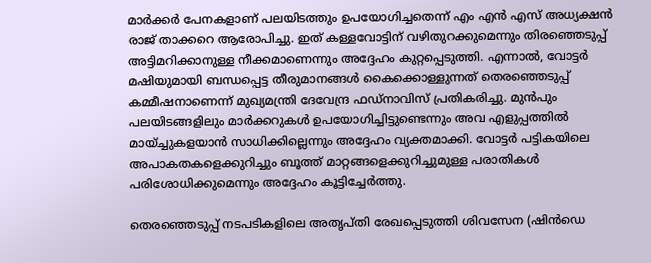മാർക്കർ പേനകളാണ് പലയിടത്തും ഉപയോഗിച്ചതെന്ന് എം എൻ എസ് അധ്യക്ഷൻ രാജ് താക്കറെ ആരോപിച്ചു. ഇത് കള്ളവോട്ടിന് വഴിതുറക്കുമെന്നും തിരഞ്ഞെടുപ്പ് അട്ടിമറിക്കാനുള്ള നീക്കമാണെന്നും അദ്ദേഹം കുറ്റപ്പെടുത്തി. എന്നാൽ, വോട്ടർ മഷിയുമായി ബന്ധപ്പെട്ട തീരുമാനങ്ങൾ കൈക്കൊള്ളുന്നത് തെരഞ്ഞെടുപ്പ് കമ്മീഷനാണെന്ന് മുഖ്യമന്ത്രി ദേവേന്ദ്ര ഫഡ്‌നാവിസ് പ്രതികരിച്ചു. മുൻപും പലയിടങ്ങളിലും മാർക്കറുകൾ ഉപയോഗിച്ചിട്ടുണ്ടെന്നും അവ എളുപ്പത്തിൽ മായ്ച്ചുകളയാൻ സാധിക്കില്ലെന്നും അദ്ദേഹം വ്യക്തമാക്കി. വോട്ടർ പട്ടികയിലെ അപാകതകളെക്കുറിച്ചും ബൂത്ത് മാറ്റങ്ങളെക്കുറിച്ചുമുള്ള പരാതികൾ പരിശോധിക്കുമെന്നും അദ്ദേഹം കൂട്ടിച്ചേർത്തു.

തെരഞ്ഞെടുപ്പ് നടപടികളിലെ അതൃപ്തി രേഖപ്പെടുത്തി ശിവസേന (ഷിൻഡെ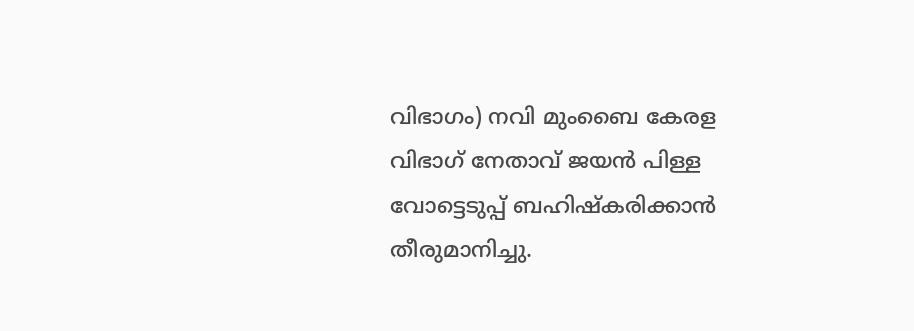വിഭാഗം) നവി മുംബൈ കേരള വിഭാഗ് നേതാവ് ജയൻ പിള്ള വോട്ടെടുപ്പ് ബഹിഷ്കരിക്കാൻ തീരുമാനിച്ചു.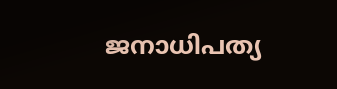ജനാധിപത്യ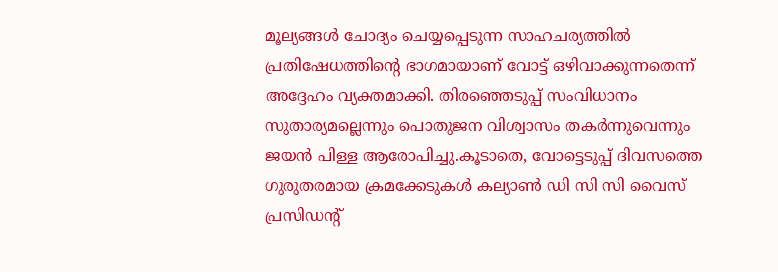മൂല്യങ്ങൾ ചോദ്യം ചെയ്യപ്പെടുന്ന സാഹചര്യത്തിൽ പ്രതിഷേധത്തിന്റെ ഭാഗമായാണ് വോട്ട് ഒഴിവാക്കുന്നതെന്ന് അദ്ദേഹം വ്യക്തമാക്കി. തിരഞ്ഞെടുപ്പ് സംവിധാനം സുതാര്യമല്ലെന്നും പൊതുജന വിശ്വാസം തകർന്നുവെന്നും ജയൻ പിള്ള ആരോപിച്ചു.കൂടാതെ, വോട്ടെടുപ്പ് ദിവസത്തെ ഗുരുതരമായ ക്രമക്കേടുകൾ കല്യാൺ ഡി സി സി വൈസ് പ്രസിഡന്റ്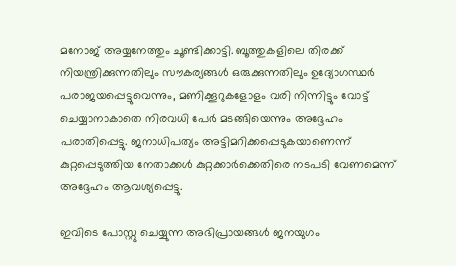മനോജ് അയ്യനേത്തും ചൂണ്ടിക്കാട്ടി. ബൂത്തുകളിലെ തിരക്ക് നിയന്ത്രിക്കുന്നതിലും സൗകര്യങ്ങൾ ഒരുക്കുന്നതിലും ഉദ്യോഗസ്ഥർ പരാജയപ്പെട്ടുവെന്നും, മണിക്കൂറുകളോളം വരി നിന്നിട്ടും വോട്ട് ചെയ്യാനാകാതെ നിരവധി പേർ മടങ്ങിയെന്നും അദ്ദേഹം പരാതിപ്പെട്ടു. ജനാധിപത്യം അട്ടിമറിക്കപ്പെടുകയാണെന്ന് കുറ്റപ്പെടുത്തിയ നേതാക്കൾ കുറ്റക്കാർക്കെതിരെ നടപടി വേണമെന്ന് അദ്ദേഹം ആവശ്യപ്പെട്ടു.

ഇവിടെ പോസ്റ്റു ചെയ്യുന്ന അഭിപ്രായങ്ങള്‍ ജനയുഗം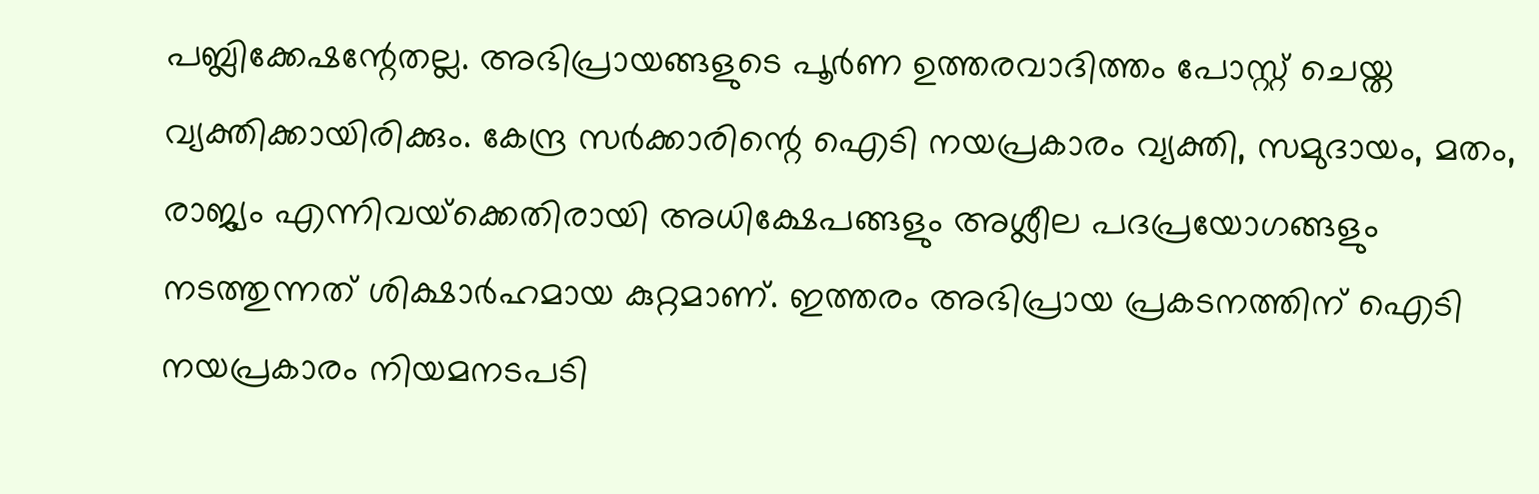പബ്ലിക്കേഷന്റേതല്ല. അഭിപ്രായങ്ങളുടെ പൂര്‍ണ ഉത്തരവാദിത്തം പോസ്റ്റ് ചെയ്ത വ്യക്തിക്കായിരിക്കും. കേന്ദ്ര സര്‍ക്കാരിന്റെ ഐടി നയപ്രകാരം വ്യക്തി, സമുദായം, മതം, രാജ്യം എന്നിവയ്‌ക്കെതിരായി അധിക്ഷേപങ്ങളും അശ്ലീല പദപ്രയോഗങ്ങളും നടത്തുന്നത് ശിക്ഷാര്‍ഹമായ കുറ്റമാണ്. ഇത്തരം അഭിപ്രായ പ്രകടനത്തിന് ഐടി നയപ്രകാരം നിയമനടപടി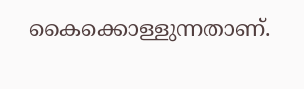കൈക്കൊള്ളുന്നതാണ്.